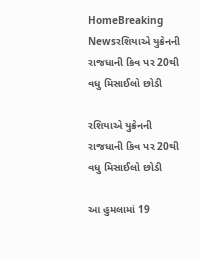HomeBreaking Newsરશિયાએ યુક્રેનની રાજધાની કિવ પર 20થી વધુ મિસાઈલો છોડી

રશિયાએ યુક્રેનની રાજધાની કિવ પર 20થી વધુ મિસાઈલો છોડી

આ હુમલામાં 19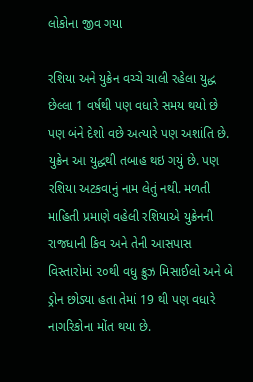લોકોના જીવ ગયા

રશિયા અને યુક્રેન વચ્ચે ચાલી રહેલા યુદ્ધ છેલ્લા 1 વર્ષથી પણ વધારે સમય થયો છે પણ બંને દેશો વછે અત્યારે પણ અશાંતિ છે. યુક્રેન આ યુદ્ધથી તબાહ થઇ ગયું છે. પણ રશિયા અટકવાનું નામ લેતું નથી. મળતી માહિતી પ્રમાણે વહેલી રશિયાએ યુક્રેનની રાજધાની કિવ અને તેની આસપાસ વિસ્તારોમાં ૨૦થી વધુ ક્રુઝ મિસાઈલો અને બે ડ્રોન છોડ્યા હતા તેમાં 19 થી પણ વધારે નાગરિકોના મોંત થયા છે.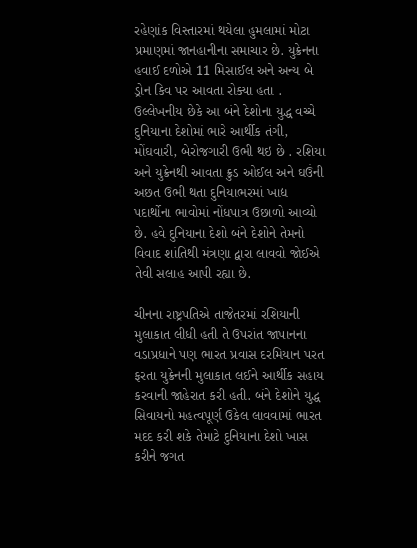રહેણાંક વિસ્તારમાં થયેલા હુમલામાં મોટા પ્રમાણમાં જાનહાનીના સમાચાર છે. યુક્રેનના હવાઈ દળોએ 11 મિસાઈલ અને અન્ય બે ડ્રોન કિવ પર આવતા રોક્યા હતા . ઉલ્લેખનીય છેકે આ બંને દેશોના યુદ્ધ વચ્ચે દુનિયાના દેશોમાં ભારે આર્થીક તંગી, મોંઘવારી, બેરોજગારી ઉભી થઇ છે . રશિયા અને યુક્રેનથી આવતા ક્રુડ ઓઈલ અને ઘઉંની અછત ઉભી થતા દુનિયાભરમાં ખાદ્ય પદાર્થોના ભાવોમાં નોંધપાત્ર ઉછાળો આવ્યો છે. હવે દુનિયાના દેશો બંને દેશોને તેમનો વિવાદ શાંતિથી મંત્રણા દ્વારા લાવવો જોઈએ તેવી સલાહ આપી રહ્યા છે.

ચીનના રાષ્ટ્રપતિએ તાજેતરમાં રશિયાની મુલાકાત લીધી હતી તે ઉપરાંત જાપાનના વડાપ્રધાને પણ ભારત પ્રવાસ દરમિયાન પરત ફરતા યુક્રેનની મુલાકાત લઈને આર્થીક સહાય કરવાની જાહેરાત કરી હતી. બંને દેશોને યુદ્ધ સિવાયનો મહત્વપૂર્ણ ઉકેલ લાવવામાં ભારત મદદ કરી શકે તેમાટે દુનિયાના દેશો ખાસ કરીને જગત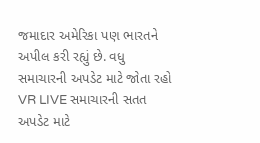જમાદાર અમેરિકા પણ ભારતને અપીલ કરી રહ્યું છે. વધુ સમાચારની અપડેટ માટે જોતા રહો VR LIVE સમાચારની સતત અપડેટ માટે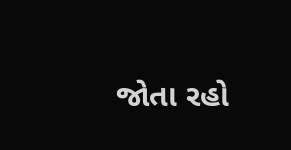જોતા રહો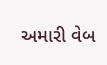અમારી વેબ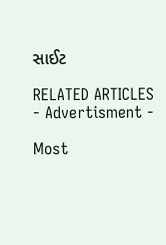સાઈટ

RELATED ARTICLES
- Advertisment -

Most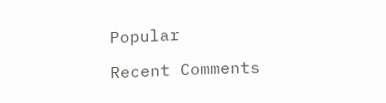Popular

Recent Comments